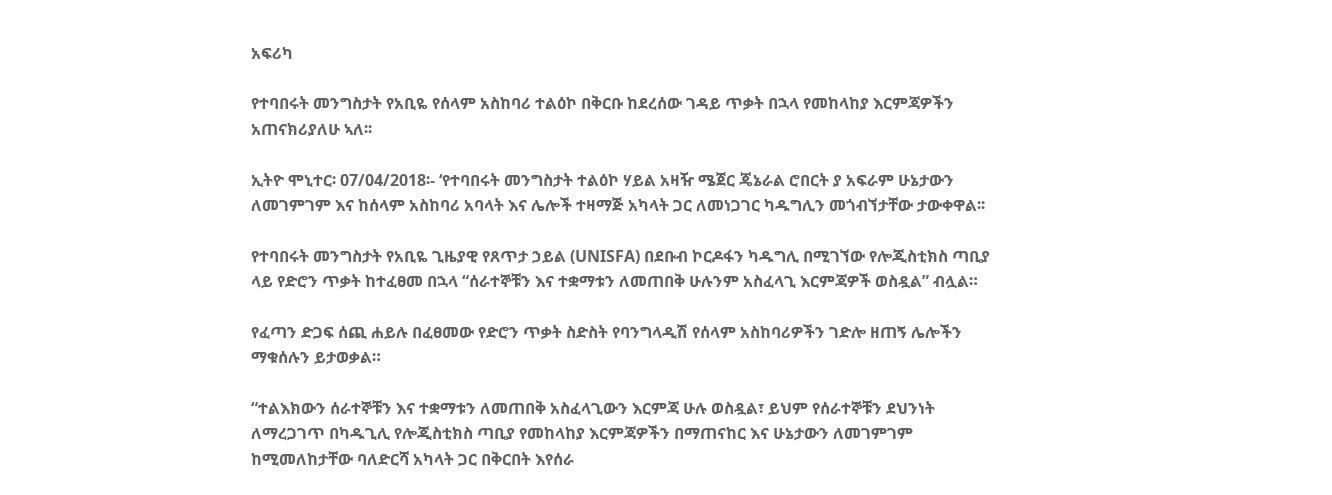አፍሪካ

የተባበሩት መንግስታት የአቢዬ የሰላም አስከባሪ ተልዕኮ በቅርቡ ከደረሰው ገዳይ ጥቃት በኋላ የመከላከያ እርምጃዎችን አጠናክሪያለሁ ኣለ፡፡

ኢትዮ ሞኒተር፡ 07/04/2018፡- ‘የተባበሩት መንግስታት ተልዕኮ ሃይል አዛዥ ሜጀር ጄኔራል ሮበርት ያ አፍራም ሁኔታውን ለመገምገም እና ከሰላም አስከባሪ አባላት እና ሌሎች ተዛማጅ አካላት ጋር ለመነጋገር ካዱግሊን መጎብኘታቸው ታውቀዋል፡፡

የተባበሩት መንግስታት የአቢዬ ጊዜያዊ የጸጥታ ኃይል (UNISFA) በደቡብ ኮርዶፋን ካዱግሊ በሚገኘው የሎጂስቲክስ ጣቢያ ላይ የድሮን ጥቃት ከተፈፀመ በኋላ “ሰራተኞቹን እና ተቋማቱን ለመጠበቅ ሁሉንም አስፈላጊ እርምጃዎች ወስዷል” ብሏል።

የፈጣን ድጋፍ ሰጪ ሐይሉ በፈፀመው የድሮን ጥቃት ስድስት የባንግላዲሽ የሰላም አስከባሪዎችን ገድሎ ዘጠኝ ሌሎችን ማቁሰሉን ይታወቃል።

“ተልእክውን ሰራተኞቹን እና ተቋማቱን ለመጠበቅ አስፈላጊውን እርምጃ ሁሉ ወስዷል፣ ይህም የሰራተኞቹን ደህንነት ለማረጋገጥ በካዱጊሊ የሎጂስቲክስ ጣቢያ የመከላከያ እርምጃዎችን በማጠናከር እና ሁኔታውን ለመገምገም ከሚመለከታቸው ባለድርሻ አካላት ጋር በቅርበት እየሰራ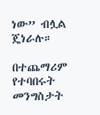ነው” ብሏል ጄነራሉ።

በተጨማሪም የተባበሩት መንግስታት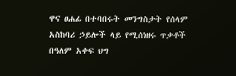ዋና ፀሐፊ በተባበሩት መንግስታት የሰላም አስከባሪ ኃይሎች ላይ የሚሰነዘሩ ጥቃቶች በዓለም አቀፍ ህግ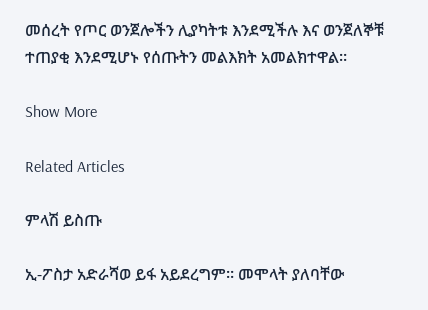መሰረት የጦር ወንጀሎችን ሊያካትቱ እንደሚችሉ እና ወንጀለኞቹ ተጠያቂ እንደሚሆኑ የሰጡትን መልእክት አመልክተዋል።

Show More

Related Articles

ምላሽ ይስጡ

ኢ-ፖስታ አድራሻወ ይፋ አይደረግም። መሞላት ያለባቸው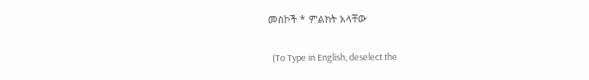መስኮች * ምልክት አላቸው

  (To Type in English, deselect the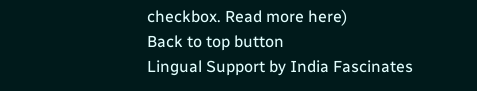checkbox. Read more here)
Back to top button
Lingual Support by India Fascinates